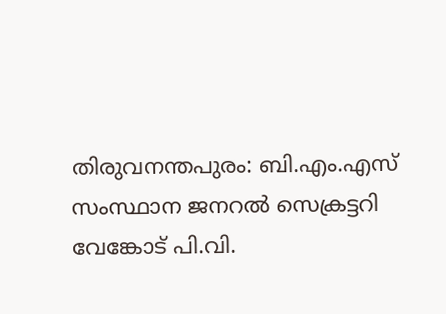തിരുവനന്തപുരം: ബി.എം.എസ് സംസ്ഥാന ജനറൽ സെക്രട്ടറി വേങ്കോട് പി.വി.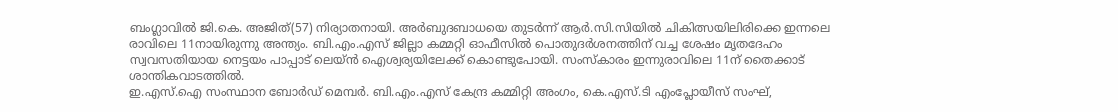ബംഗ്ലാവിൽ ജി.കെ. അജിത്(57) നിര്യാതനായി. അർബുദബാധയെ തുടർന്ന് ആർ.സി.സിയിൽ ചികിത്സയിലിരിക്കെ ഇന്നലെ രാവിലെ 11നായിരുന്നു അന്ത്യം. ബി.എം.എസ് ജില്ലാ കമ്മറ്റി ഓഫീസിൽ പൊതുദർശനത്തിന് വച്ച ശേഷം മൃതദേഹം സ്വവസതിയായ നെട്ടയം പാപ്പാട് ലെയ്ൻ ഐശ്വര്യയിലേക്ക് കൊണ്ടുപോയി. സംസ്കാരം ഇന്നുരാവിലെ 11ന് തൈക്കാട് ശാന്തികവാടത്തിൽ.
ഇ.എസ്.ഐ സംസ്ഥാന ബോർഡ് മെമ്പർ. ബി.എം.എസ് കേന്ദ്ര കമ്മിറ്റി അംഗം, കെ.എസ്.ടി എംപ്ലോയീസ് സംഘ്,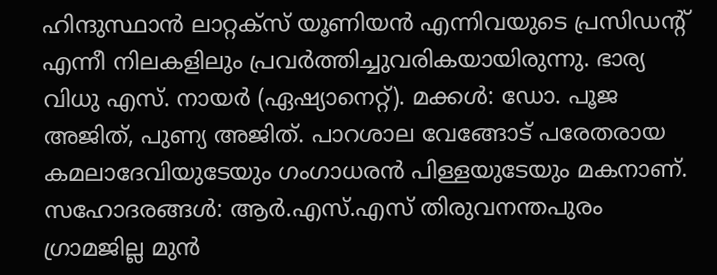ഹിന്ദുസ്ഥാൻ ലാറ്റക്സ് യൂണിയൻ എന്നിവയുടെ പ്രസിഡന്റ് എന്നീ നിലകളിലും പ്രവർത്തിച്ചുവരികയായിരുന്നു. ഭാര്യ വിധു എസ്. നായർ (ഏഷ്യാനെറ്റ്). മക്കൾ: ഡോ. പൂജ അജിത്, പുണ്യ അജിത്. പാറശാല വേങ്ങോട് പരേതരായ കമലാദേവിയുടേയും ഗംഗാധരൻ പിള്ളയുടേയും മകനാണ്.
സഹോദരങ്ങൾ: ആർ.എസ്.എസ് തിരുവനന്തപുരം ഗ്രാമജില്ല മുൻ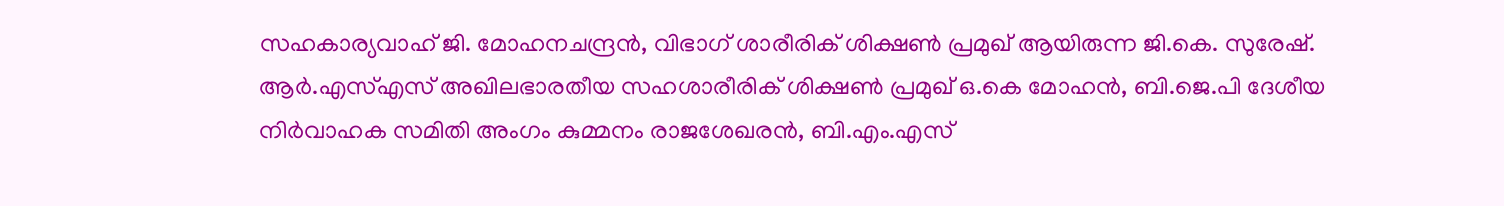സഹകാര്യവാഹ് ജി. മോഹനചന്ദ്രൻ, വിഭാഗ് ശാരീരിക് ശിക്ഷൺ പ്രമുഖ് ആയിരുന്ന ജി.കെ. സുരേഷ്.
ആർ.എസ്എസ് അഖിലഭാരതീയ സഹശാരീരിക് ശിക്ഷൺ പ്രമുഖ് ഒ.കെ മോഹൻ, ബി.ജെ.പി ദേശീയ നിർവാഹക സമിതി അംഗം കുമ്മനം രാജശേഖരൻ, ബി.എം.എസ്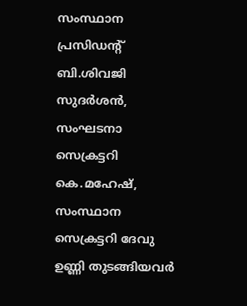സംസ്ഥാന പ്രസിഡന്റ് ബി.ശിവജി സുദർശൻ, സംഘടനാ സെക്രട്ടറി കെ.മഹേഷ്, സംസ്ഥാന സെക്രട്ടറി ദേവു ഉണ്ണി തുടങ്ങിയവർ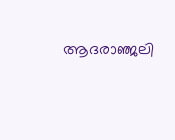ആദരാഞ്ജലി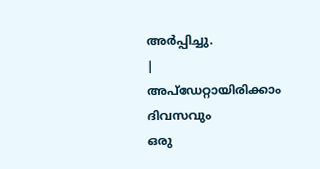അർപ്പിച്ചു.
|
അപ്ഡേറ്റായിരിക്കാം ദിവസവും
ഒരു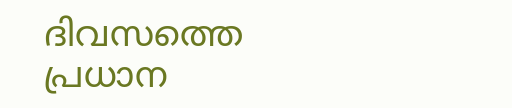ദിവസത്തെ പ്രധാന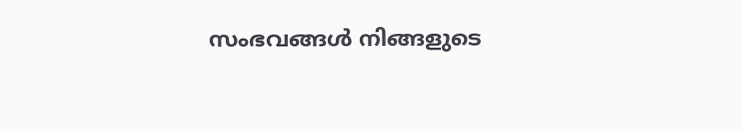സംഭവങ്ങൾ നിങ്ങളുടെ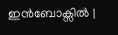ഇൻബോക്സിൽ |